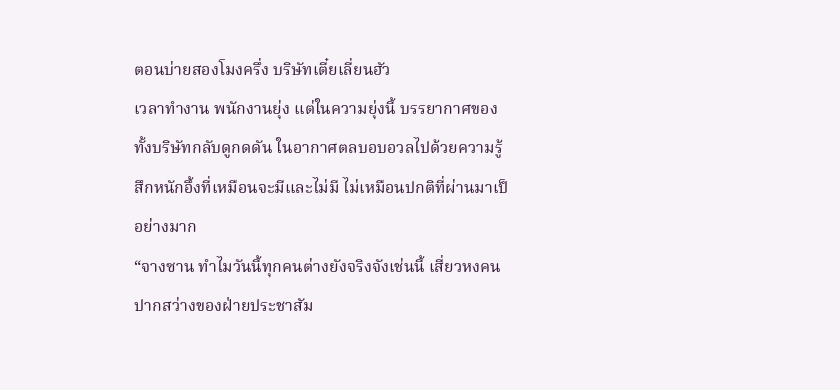ตอนบ่ายสองโมงครึ่ง บริษัทเตี๋ยเลี่ยนฮัว
เวลาทำงาน พนักงานยุ่ง แต่ในความยุ่งนี้ บรรยากาศของทั้งบริษัทกลับดูกดดัน ในอากาศตลบอบอวลไปด้วยความรู้สึกหนักอึ้งที่เหมือนจะมีและไม่มี ไม่เหมือนปกติที่ผ่านมาเป็อย่างมาก
“จางซาน ทำไมวันนี้ทุกคนต่างยังจริงจังเช่นนี้ เสี่ยวหงคนปากสว่างของฝ่ายประชาสัม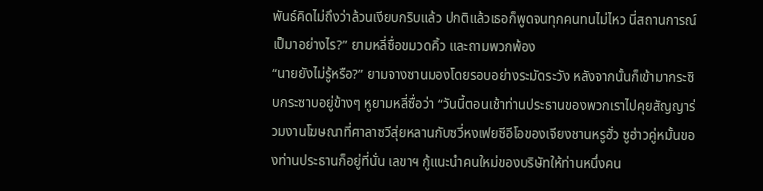พันธ์คิดไม่ถึงว่าล้วนเงียบกริบแล้ว ปกติแล้วเธอก็พูดจนทุกคนทนไม่ไหว นี่สถานการณ์เป็มาอย่างไร?” ยามหลี่ซื่อขมวดคิ้ว และถามพวกพ้อง
“นายยังไม่รู้หรือ?” ยามจางซานมองโดยรอบอย่างระมัดระวัง หลังจากนั้นก็เข้ามากระซิบกระซาบอยู่ข้างๆ หูยามหลี่ซื่อว่า “วันนี้ตอนเช้าท่านประธานของพวกเราไปคุยสัญญาร่วมงานโฆษณาที่ศาลาซวีสุ่ยหลานกับซวี่หงเฟยซีอีโอของเจียงชานหรูฮั่ว ซูฮ่าวคู่หมั้นของท่านประธานก็อยู่ที่นั่น เลขาฯ กู้แนะนำคนใหม่ของบริษัทให้ท่านหนึ่งคน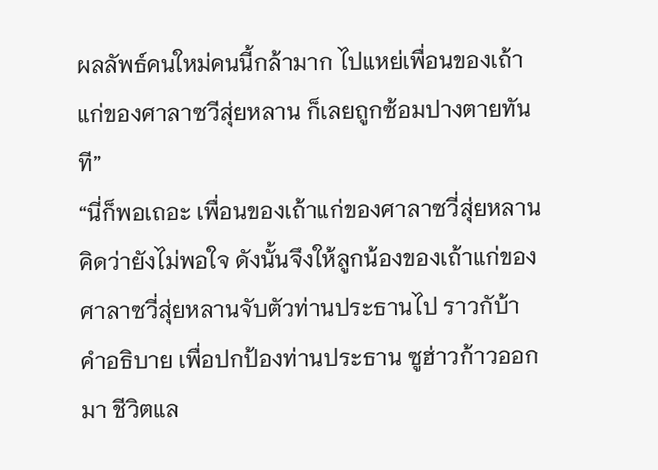ผลลัพธ์คนใหม่คนนี้กล้ามาก ไปแหย่เพื่อนของเถ้าแก่ของศาลาซวีสุ่ยหลาน ก็เลยถูกซ้อมปางตายทันที”
“นี่ก็พอเถอะ เพื่อนของเถ้าแก่ของศาลาซวี่สุ่ยหลานคิดว่ายังไม่พอใจ ดังนั้นจึงให้ลูกน้องของเถ้าแก่ของศาลาซวี่สุ่ยหลานจับตัวท่านประธานไป ราวกับ้าคำอธิบาย เพื่อปกป้องท่านประธาน ซูฮ่าวก้าวออกมา ชีวิตแล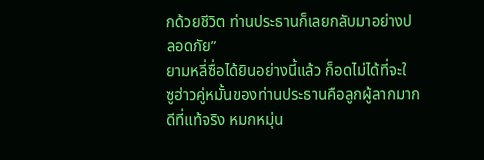กด้วยชีวิต ท่านประธานก็เลยกลับมาอย่างปลอดภัย”
ยามหลี่ซื่อได้ยินอย่างนี้แล้ว ก็อดไม่ได้ที่จะใ
ซูฮ่าวคู่หมั้นของท่านประธานคือลูกผู้ลากมากดีที่แท้จริง หมกหมุ่น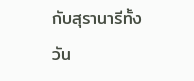กับสุรานารีทั้งวัน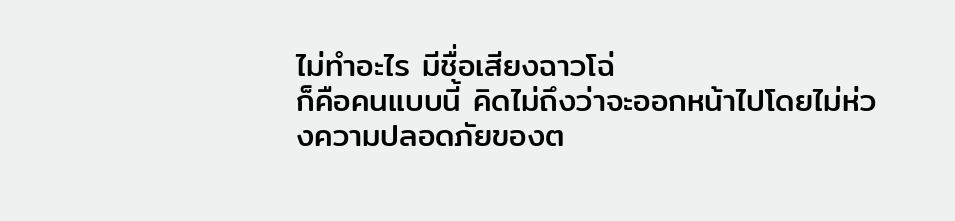ไม่ทำอะไร มีชื่อเสียงฉาวโฉ่
ก็คือคนแบบนี้ คิดไม่ถึงว่าจะออกหน้าไปโดยไม่ห่วงความปลอดภัยของต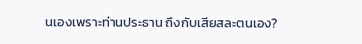นเองเพราะท่านประธาน ถึงกับเสียสละตนเอง?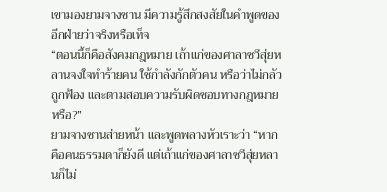เขามองยามจางซาน มีความรู้สึกสงสัยในคำพูดของอีกฝ่ายว่าจริงหรือเท็จ
“ตอนนี้ก็คือสังคมกฎหมาย เถ้าแก่ของศาลาซวีสุ่ยหลานจงใจทำร้ายคน ใช้กำลังกักตัวคน หรือว่าไม่กลัวถูกฟ้อง และตามสอบความรับผิดชอบทางกฎหมายหรือ?”
ยามจางซานส่ายหน้า และพูดพลางหัวเราะว่า “หากคือคนธรรมดาก็ยังดี แต่เถ้าแก่ของศาลาซวีสุ่ยหลานก็ไม่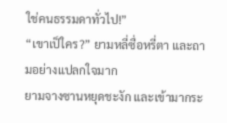ใช่คนธรรมดาทั่วไป!”
“เขาเป็ใคร?” ยามหลี่ซื่อหรี่ตา และถามอย่างแปลกใจมาก
ยามจางซานหยุดชะงัก และเข้ามากระ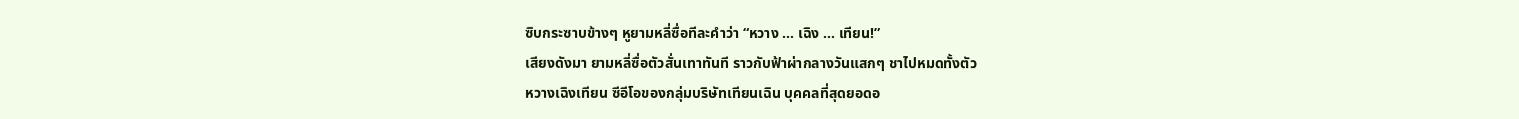ซิบกระซาบข้างๆ หูยามหลี่ซื่อทีละคำว่า “หวาง … เฉิง … เทียน!”
เสียงดังมา ยามหลี่ซื่อตัวสั่นเทาทันที ราวกับฟ้าผ่ากลางวันแสกๆ ชาไปหมดทั้งตัว
หวางเฉิงเทียน ซีอีโอของกลุ่มบริษัทเทียนเฉิน บุคคลที่สุดยอดอ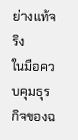ย่างแท้จริง
ในมือควบคุมธุรกิจของฉ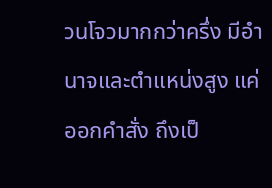วนโจวมากกว่าครึ่ง มีอำนาจและตำแหน่งสูง แค่ออกคำสั่ง ถึงเป็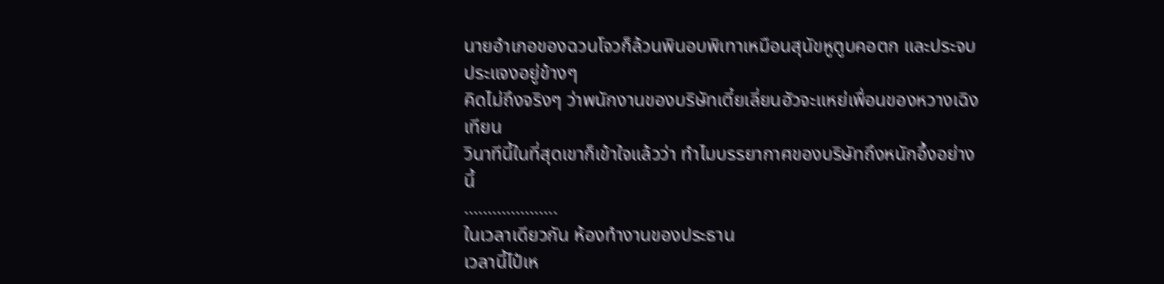นายอำเภอของฉวนโจวก็ล้วนพินอบพิเทาเหมือนสุนัขหูตูบคอตก และประจบประแจงอยู่ข้างๆ
คิดไม่ถึงจริงๆ ว่าพนักงานของบริษัทเตี๋ยเลี่ยนฮัวจะแหย่เพื่อนของหวางเฉิงเทียน
วินาทีนี้ในที่สุดเขาก็เข้าใจแล้วว่า ทำไมบรรยากาศของบริษัทถึงหนักอึ้งอย่างนี้
………………..
ในเวลาเดียวกัน ห้องทำงานของประธาน
เวลานี้ไป๋เห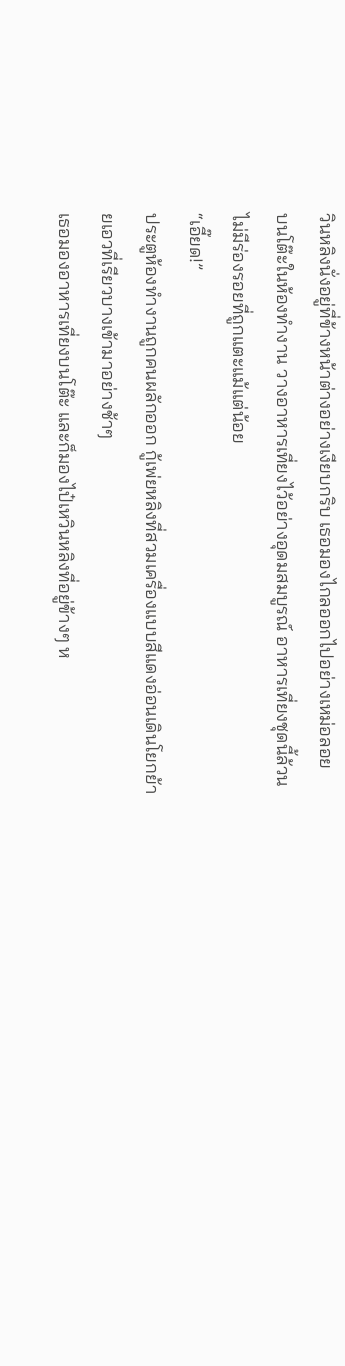วินหลิงนั่งอยู่ที่ข้างหน้าต่างอย่างเงียบกริบ เธอมองไกลออกไปอย่างเหม่อลอย
บนโต๊ะในห้องทำงาน วางอาหารเที่ยงไว้อย่างอุดมสมบูรณ์ อาหารเที่ยงชุดนี้ล้วนไม่มีร่องรอยที่ถูกแตะแม้แต่น้อย
“เอี๊ยด!”
ประตูห้องทำงานถูกคนผลักออก กู้เพ่ยหลิงที่สวมเครื่องแบบสีแดงอ่อนเดินโยกย้ายเอวที่เรียวบางเข้ามาอย่างช้าๆ
เธอมองอาหารเที่ยงบนโต๊ะ และก็มองไป๋เหวินหลิงที่อยู่ข้างๆ ห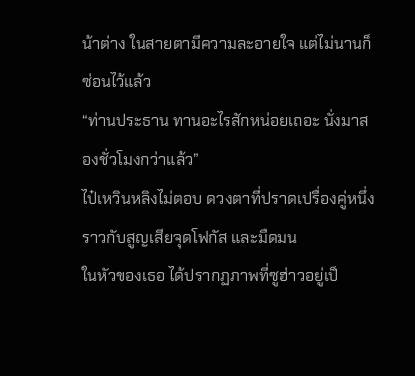น้าต่าง ในสายตามีความละอายใจ แต่ไม่นานก็ซ่อนไว้แล้ว
“ท่านประธาน ทานอะไรสักหน่อยเถอะ นั่งมาสองชั่วโมงกว่าแล้ว”
ไป๋เหวินหลิงไม่ตอบ ดวงตาที่ปราดเปรื่องคู่หนึ่งราวกับสูญเสียจุดโฟกัส และมืดมน
ในหัวของเธอ ได้ปรากฏภาพที่ซูฮ่าวอยู่เป็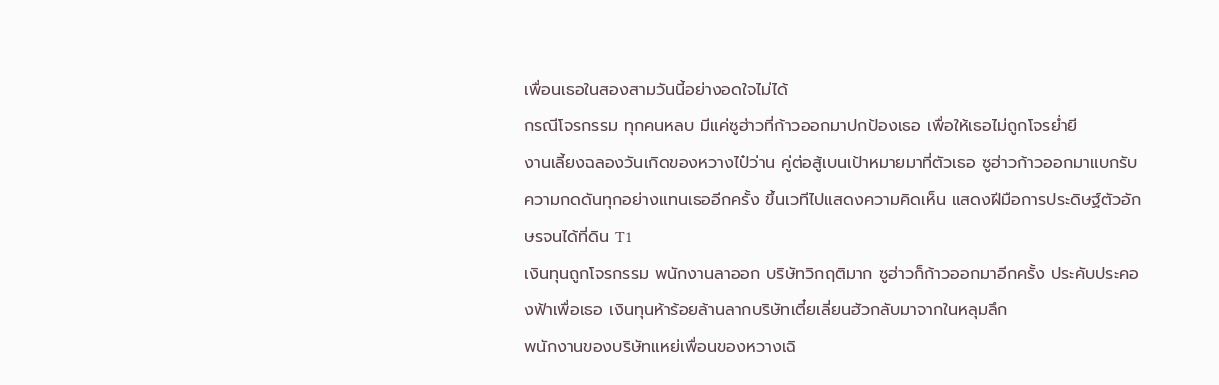เพื่อนเธอในสองสามวันนี้อย่างอดใจไม่ได้
กรณีโจรกรรม ทุกคนหลบ มีแค่ซูฮ่าวที่ก้าวออกมาปกป้องเธอ เพื่อให้เธอไม่ถูกโจรย่ำยี
งานเลี้ยงฉลองวันเกิดของหวางไป๋ว่าน คู่ต่อสู้เบนเป้าหมายมาที่ตัวเธอ ซูฮ่าวก้าวออกมาแบกรับความกดดันทุกอย่างแทนเธออีกครั้ง ขึ้นเวทีไปแสดงความคิดเห็น แสดงฝีมือการประดิษฐ์ตัวอักษรจนได้ที่ดิน T1
เงินทุนถูกโจรกรรม พนักงานลาออก บริษัทวิกฤติมาก ซูฮ่าวก็ก้าวออกมาอีกครั้ง ประคับประคองฟ้าเพื่อเธอ เงินทุนห้าร้อยล้านลากบริษัทเตี๋ยเลี่ยนฮัวกลับมาจากในหลุมลึก
พนักงานของบริษัทแหย่เพื่อนของหวางเฉิ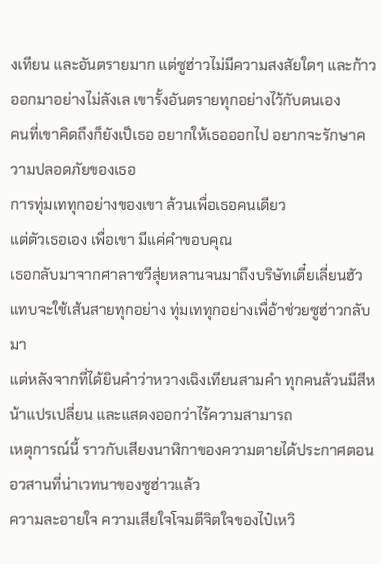งเทียน และอันตรายมาก แต่ซูฮ่าวไม่มีความสงสัยใดๆ และก้าวออกมาอย่างไม่ลังเล เขารั้งอันตรายทุกอย่างไว้กับตนเอง
คนที่เขาคิดถึงก็ยังเป็เธอ อยากให้เธอออกไป อยากจะรักษาความปลอดภัยของเธอ
การทุ่มเททุกอย่างของเขา ล้วนเพื่อเธอคนเดียว
แต่ตัวเธอเอง เพื่อเขา มีแค่คำขอบคุณ
เธอกลับมาจากศาลาซวีสุ่ยหลานจนมาถึงบริษัทเตี๋ยเลี่ยนฮัว แทบจะใช้เส้นสายทุกอย่าง ทุ่มเททุกอย่างเพื่อ้าช่วยซูฮ่าวกลับมา
แต่หลังจากที่ได้ยินคำว่าหวางเฉิงเทียนสามคำ ทุกคนล้วนมีสีหน้าแปรเปลี่ยน และแสดงออกว่าไร้ความสามารถ
เหตุการณ์นี้ ราวกับเสียงนาฬิกาของความตายได้ประกาศตอนอวสานที่น่าเวทนาของซูฮ่าวแล้ว
ความละอายใจ ความเสียใจโจมตีจิตใจของไป๋เหวิ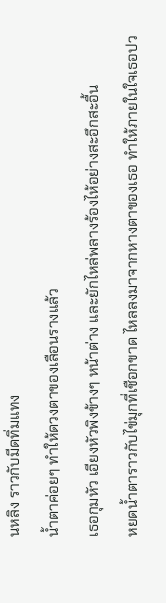นหลิง ราวกับมีดทิ่มแทง
น้ำตาค่อยๆ ทำให้ดวงตาของเลือนรางแล้ว
เธอกุมหัว เอียงหัวพิงข้างๆ หน้าต่าง และยักไหล่พลางร้องไห้อย่างสะอึกสะอื้น
หยดน้ำตาราวกับไข่มุกที่เชือกขาด ไหลลงมาจากหางตาของเธอ ทำให้ภายในใจเธอปว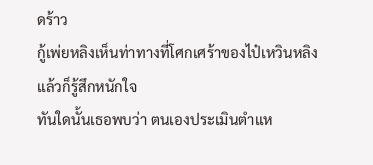ดร้าว
กู้เพ่ยหลิงเห็นท่าทางที่โศกเศร้าของไป๋เหวินหลิงแล้วก็รู้สึกหนักใจ
ทันใดนั้นเธอพบว่า ตนเองประเมินตำแห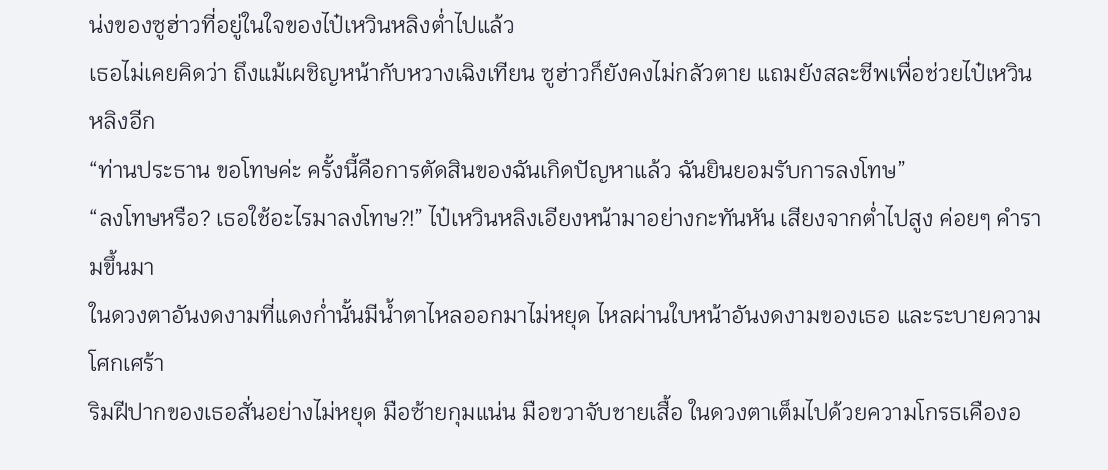น่งของซูฮ่าวที่อยู่ในใจของไป๋เหวินหลิงต่ำไปแล้ว
เธอไม่เคยคิดว่า ถึงแม้เผชิญหน้ากับหวางเฉิงเทียน ซูฮ่าวก็ยังคงไม่กลัวตาย แถมยังสละชีพเพื่อช่วยไป๋เหวินหลิงอีก
“ท่านประธาน ขอโทษค่ะ ครั้งนี้คือการตัดสินของฉันเกิดปัญหาแล้ว ฉันยินยอมรับการลงโทษ”
“ลงโทษหรือ? เธอใช้อะไรมาลงโทษ?!” ไป๋เหวินหลิงเอียงหน้ามาอย่างกะทันหัน เสียงจากต่ำไปสูง ค่อยๆ คำรามขึ้นมา
ในดวงตาอันงดงามที่แดงก่ำนั้นมีน้ำตาไหลออกมาไม่หยุด ไหลผ่านใบหน้าอันงดงามของเธอ และระบายความโศกเศร้า
ริมฝีปากของเธอสั่นอย่างไม่หยุด มือซ้ายกุมแน่น มือขวาจับชายเสื้อ ในดวงตาเต็มไปด้วยความโกรธเคืองอ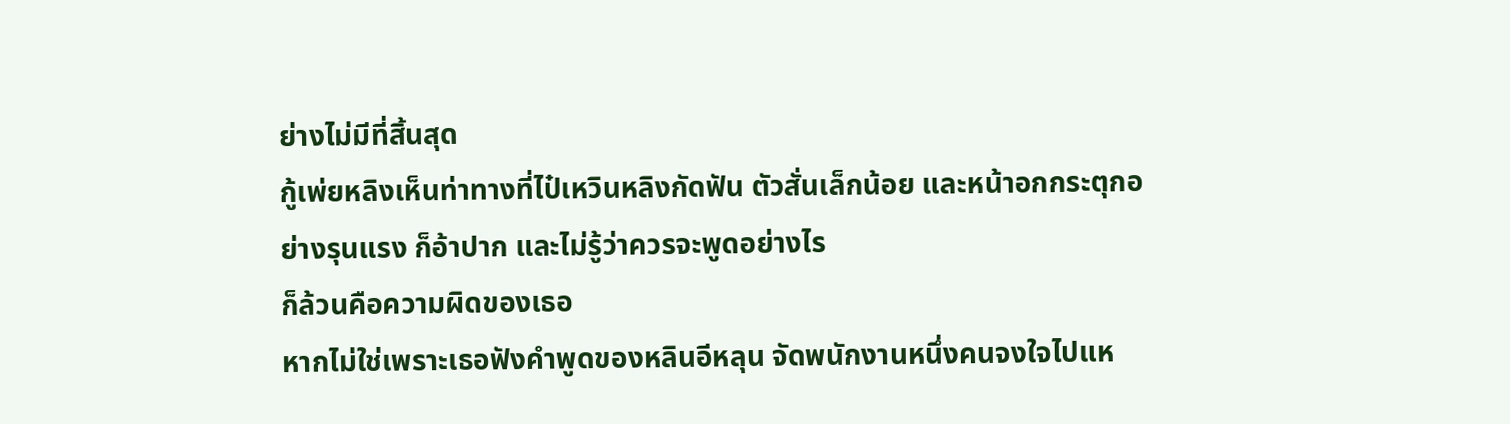ย่างไม่มีที่สิ้นสุด
กู้เพ่ยหลิงเห็นท่าทางที่ไป๋เหวินหลิงกัดฟัน ตัวสั่นเล็กน้อย และหน้าอกกระตุกอย่างรุนแรง ก็อ้าปาก และไม่รู้ว่าควรจะพูดอย่างไร
ก็ล้วนคือความผิดของเธอ
หากไม่ใช่เพราะเธอฟังคำพูดของหลินอีหลุน จัดพนักงานหนึ่งคนจงใจไปแห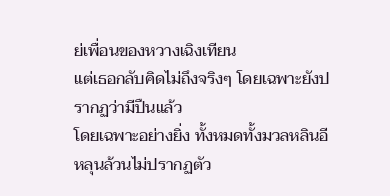ย่เพื่อนของหวางเฉิงเทียน
แต่เธอกลับคิดไม่ถึงจริงๆ โดยเฉพาะยังปรากฏว่ามีปืนแล้ว
โดยเฉพาะอย่างยิ่ง ทั้งหมดทั้งมวลหลินอีหลุนล้วนไม่ปรากฏตัว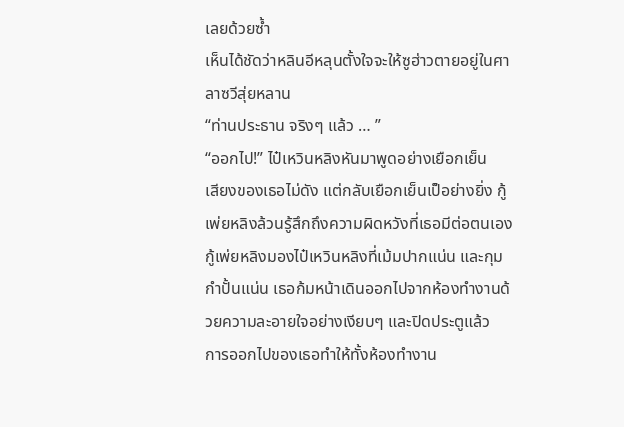เลยด้วยซ้ำ
เห็นได้ชัดว่าหลินอีหลุนตั้งใจจะให้ซูฮ่าวตายอยู่ในศาลาซวีสุ่ยหลาน
“ท่านประธาน จริงๆ แล้ว … ”
“ออกไป!” ไป๋เหวินหลิงหันมาพูดอย่างเยือกเย็น
เสียงของเธอไม่ดัง แต่กลับเยือกเย็นเป็อย่างยิ่ง กู้เพ่ยหลิงล้วนรู้สึกถึงความผิดหวังที่เธอมีต่อตนเอง
กู้เพ่ยหลิงมองไป๋เหวินหลิงที่เม้มปากแน่น และกุมกำปั้นแน่น เธอก้มหน้าเดินออกไปจากห้องทำงานด้วยความละอายใจอย่างเงียบๆ และปิดประตูแล้ว
การออกไปของเธอทำให้ทั้งห้องทำงาน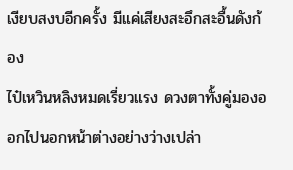เงียบสงบอีกครั้ง มีแค่เสียงสะอึกสะอื้นดังก้อง
ไป๋เหวินหลิงหมดเรี่ยวแรง ดวงตาทั้งคู่มองออกไปนอกหน้าต่างอย่างว่างเปล่า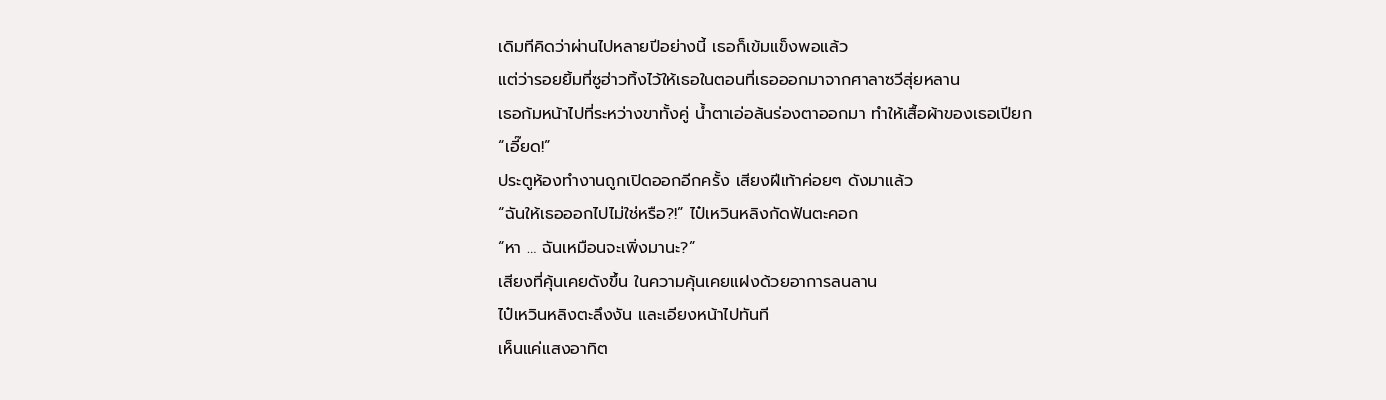เดิมทีคิดว่าผ่านไปหลายปีอย่างนี้ เธอก็เข้มแข็งพอแล้ว
แต่ว่ารอยยิ้มที่ซูฮ่าวทิ้งไว้ให้เธอในตอนที่เธอออกมาจากศาลาซวีสุ่ยหลาน
เธอก้มหน้าไปที่ระหว่างขาทั้งคู่ น้ำตาเอ่อล้นร่องตาออกมา ทำให้เสื้อผ้าของเธอเปียก
“เอี๊ยด!”
ประตูห้องทำงานถูกเปิดออกอีกครั้ง เสียงฝีเท้าค่อยๆ ดังมาแล้ว
“ฉันให้เธอออกไปไม่ใช่หรือ?!” ไป๋เหวินหลิงกัดฟันตะคอก
“หา … ฉันเหมือนจะเพิ่งมานะ?”
เสียงที่คุ้นเคยดังขึ้น ในความคุ้นเคยแฝงด้วยอาการลนลาน
ไป๋เหวินหลิงตะลึงงัน และเอียงหน้าไปทันที
เห็นแค่แสงอาทิต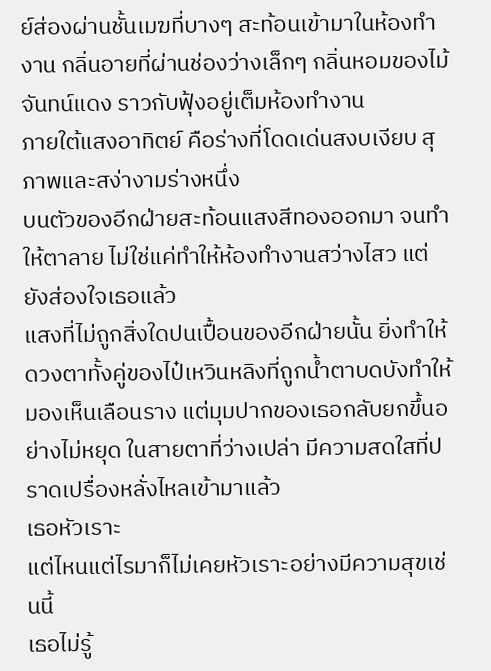ย์ส่องผ่านชั้นเมฆที่บางๆ สะท้อนเข้ามาในห้องทำงาน กลิ่นอายที่ผ่านช่องว่างเล็กๆ กลิ่นหอมของไม้จันทน์แดง ราวกับฟุ้งอยู่เต็มห้องทำงาน
ภายใต้แสงอาทิตย์ คือร่างที่โดดเด่นสงบเงียบ สุภาพและสง่างามร่างหนึ่ง
บนตัวของอีกฝ่ายสะท้อนแสงสีทองออกมา จนทำให้ตาลาย ไม่ใช่แค่ทำให้ห้องทำงานสว่างไสว แต่ยังส่องใจเธอแล้ว
แสงที่ไม่ถูกสิ่งใดปนเปื้อนของอีกฝ่ายนั้น ยิ่งทำให้ดวงตาทั้งคู่ของไป๋เหวินหลิงที่ถูกน้ำตาบดบังทำให้มองเห็นเลือนราง แต่มุมปากของเธอกลับยกขึ้นอย่างไม่หยุด ในสายตาที่ว่างเปล่า มีความสดใสที่ปราดเปรื่องหลั่งไหลเข้ามาแล้ว
เธอหัวเราะ
แต่ไหนแต่ไรมาก็ไม่เคยหัวเราะอย่างมีความสุขเช่นนี้
เธอไม่รู้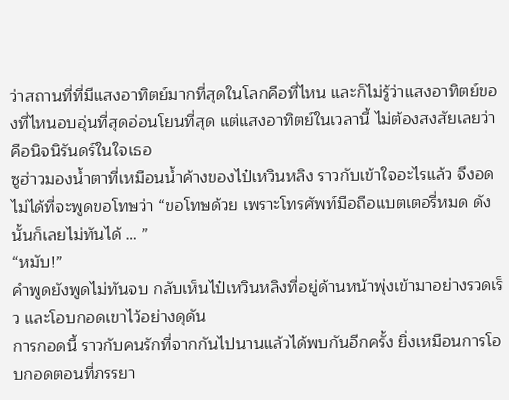ว่าสถานที่ที่มีแสงอาทิตย์มากที่สุดในโลกคือที่ไหน และก็ไม่รู้ว่าแสงอาทิตย์ของที่ไหนอบอุ่นที่สุดอ่อนโยนที่สุด แต่แสงอาทิตย์ในเวลานี้ ไม่ต้องสงสัยเลยว่าคือนิจนิรันดร์ในใจเธอ
ซูฮ่าวมองน้ำตาที่เหมือนน้ำค้างของไป๋เหวินหลิง ราวกับเข้าใจอะไรแล้ว จึงอดไม่ได้ที่จะพูดขอโทษว่า “ขอโทษด้วย เพราะโทรศัพท์มือถือแบตเตอรี่หมด ดังนั้นก็เลยไม่ทันได้ … ”
“หมับ!”
คำพูดยังพูดไม่ทันจบ กลับเห็นไป๋เหวินหลิงที่อยู่ด้านหน้าพุ่งเข้ามาอย่างรวดเร็ว และโอบกอดเขาไว้อย่างดุดัน
การกอดนี้ ราวกับคนรักที่จากกันไปนานแล้วได้พบกันอีกครั้ง ยิ่งเหมือนการโอบกอดตอนที่ภรรยา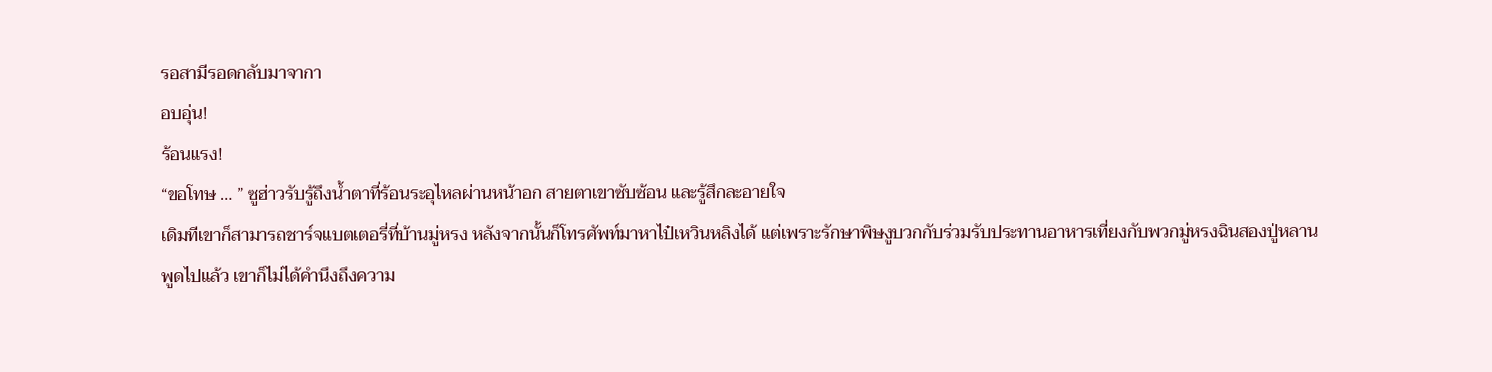รอสามีรอดกลับมาจากา
อบอุ่น!
ร้อนแรง!
“ขอโทษ … ” ซูฮ่าวรับรู้ถึงน้ำตาที่ร้อนระอุไหลผ่านหน้าอก สายตาเขาซับซ้อน และรู้สึกละอายใจ
เดิมทีเขาก็สามารถชาร์จแบตเตอรี่ที่บ้านมู่หรง หลังจากนั้นก็โทรศัพท์มาหาไป๋เหวินหลิงได้ แต่เพราะรักษาพิษงูบวกกับร่วมรับประทานอาหารเที่ยงกับพวกมู่หรงฉินสองปู่หลาน
พูดไปแล้ว เขาก็ไม่ได้คำนึงถึงความ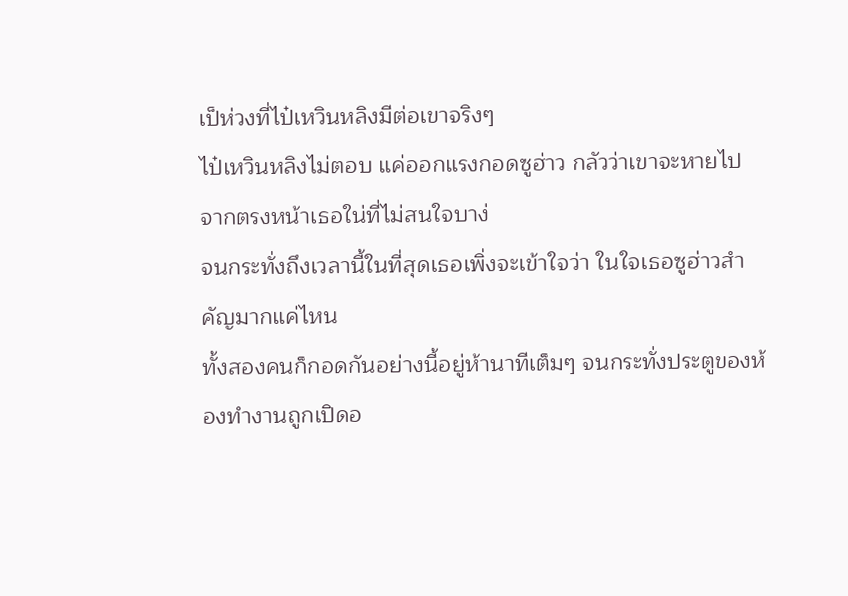เป็ห่วงที่ไป๋เหวินหลิงมีต่อเขาจริงๆ
ไป๋เหวินหลิงไม่ตอบ แค่ออกแรงกอดซูฮ่าว กลัวว่าเขาจะหายไปจากตรงหน้าเธอใน่ที่ไม่สนใจบาง่
จนกระทั่งถึงเวลานี้ในที่สุดเธอเพิ่งจะเข้าใจว่า ในใจเธอซูฮ่าวสำคัญมากแค่ไหน
ทั้งสองคนก็กอดกันอย่างนี้อยู่ห้านาทีเต็มๆ จนกระทั่งประตูของห้องทำงานถูกเปิดอ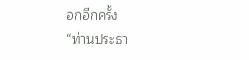อกอีกครั้ง
“ท่านประธา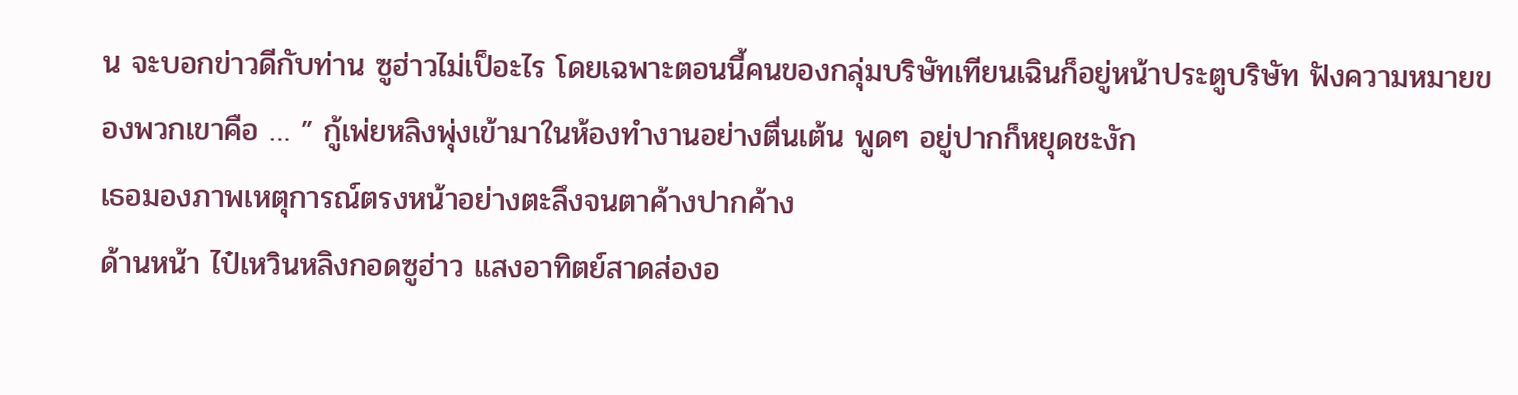น จะบอกข่าวดีกับท่าน ซูฮ่าวไม่เป็อะไร โดยเฉพาะตอนนี้คนของกลุ่มบริษัทเทียนเฉินก็อยู่หน้าประตูบริษัท ฟังความหมายของพวกเขาคือ … ” กู้เพ่ยหลิงพุ่งเข้ามาในห้องทำงานอย่างตื่นเต้น พูดๆ อยู่ปากก็หยุดชะงัก
เธอมองภาพเหตุการณ์ตรงหน้าอย่างตะลึงจนตาค้างปากค้าง
ด้านหน้า ไป๋เหวินหลิงกอดซูฮ่าว แสงอาทิตย์สาดส่องอ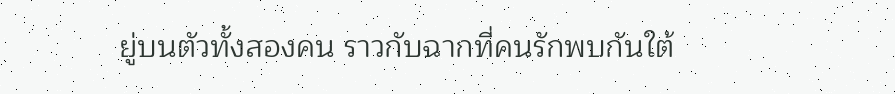ยู่บนตัวทั้งสองคน ราวกับฉากที่คนรักพบกันใต้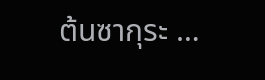ต้นซากุระ …